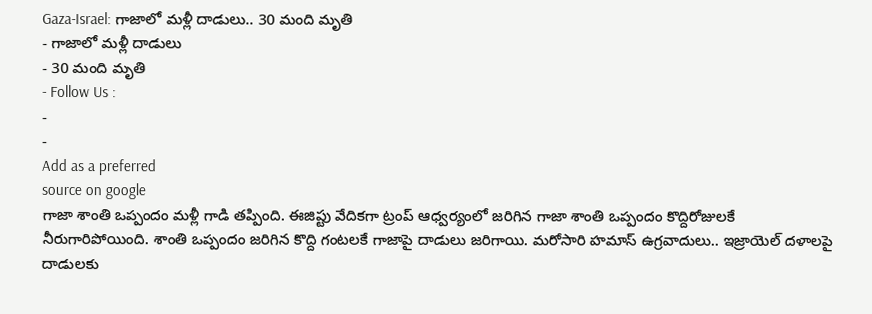Gaza-Israel: గాజాలో మళ్లీ దాడులు.. 30 మంది మృతి
- గాజాలో మళ్లీ దాడులు
- 30 మంది మృతి
- Follow Us :
-
-
Add as a preferred
source on google
గాజా శాంతి ఒప్పందం మళ్లీ గాడి తప్పింది. ఈజిప్టు వేదికగా ట్రంప్ ఆధ్వర్యంలో జరిగిన గాజా శాంతి ఒప్పందం కొద్దిరోజులకే నీరుగారిపోయింది. శాంతి ఒప్పందం జరిగిన కొద్ది గంటలకే గాజాపై దాడులు జరిగాయి. మరోసారి హమాస్ ఉగ్రవాదులు.. ఇజ్రాయెల్ దళాలపై దాడులకు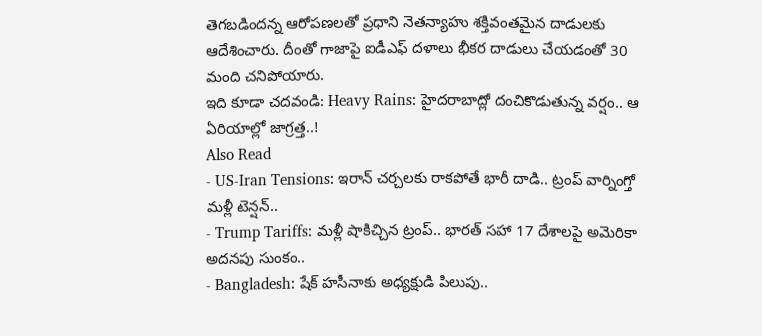తెగబడిందన్న ఆరోపణలతో ప్రధాని నెతన్యాహు శక్తివంతమైన దాడులకు ఆదేశించారు. దీంతో గాజాపై ఐడీఎఫ్ దళాలు భీకర దాడులు చేయడంతో 30 మంది చనిపోయారు.
ఇది కూడా చదవండి: Heavy Rains: హైదరాబాద్లో దంచికొడుతున్న వర్షం.. ఆ ఏరియాల్లో జాగ్రత్త..!
Also Read
- US-Iran Tensions: ఇరాన్ చర్చలకు రాకపోతే భారీ దాడి.. ట్రంప్ వార్నింగ్తో మళ్లీ టెన్షన్..
- Trump Tariffs: మళ్లీ షాకిచ్చిన ట్రంప్.. భారత్ సహా 17 దేశాలపై అమెరికా అదనపు సుంకం..
- Bangladesh: షేక్ హసీనాకు అధ్యక్షుడి పిలుపు..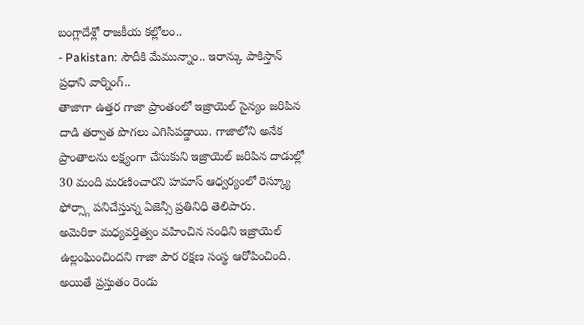బంగ్లాదేశ్లో రాజకీయ కల్లోలం..
- Pakistan: సౌదీకి మేమున్నాం.. ఇరాన్కు పాకిస్తాన్ ప్రధాని వార్నింగ్..
తాజాగా ఉత్తర గాజా ప్రాంతంలో ఇజ్రాయెల్ సైన్యం జరిపిన దాడి తర్వాత పొగలు ఎగిసిపడ్డాయి. గాజాలోని అనేక ప్రాంతాలను లక్ష్యంగా చేసుకుని ఇజ్రాయెల్ జరిపిన దాడుల్లో 30 మంది మరణించారని హమాస్ ఆధ్వర్యంలో రెస్క్యూ ఫోర్స్గా పనిచేస్తున్న ఏజెన్సీ ప్రతినిధి తెలిపారు.
అమెరికా మధ్యవర్తిత్వం వహించిన సంధిని ఇజ్రాయెల్ ఉల్లంఘించిందని గాజా పౌర రక్షణ సంస్థ ఆరోపించింది. అయితే ప్రస్తుతం రెండు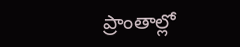ప్రాంతాల్లో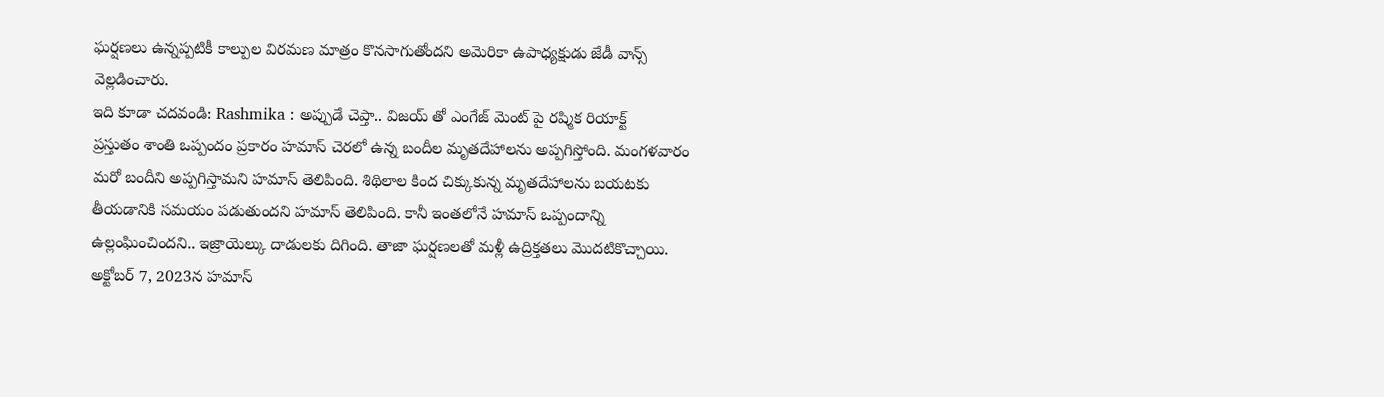ఘర్షణలు ఉన్నప్పటికీ కాల్పుల విరమణ మాత్రం కొనసాగుతోందని అమెరికా ఉపాధ్యక్షుడు జేడీ వాన్స్ వెల్లడించారు.
ఇది కూడా చదవండి: Rashmika : అప్పుడే చెప్తా.. విజయ్ తో ఎంగేజ్ మెంట్ పై రష్మిక రియాక్ట్
ప్రస్తుతం శాంతి ఒప్పందం ప్రకారం హమాస్ చెరలో ఉన్న బందీల మృతదేహాలను అప్పగిస్తోంది. మంగళవారం మరో బందీని అప్పగిస్తామని హమాస్ తెలిపింది. శిథిలాల కింద చిక్కుకున్న మృతదేహాలను బయటకు తీయడానికి సమయం పడుతుందని హమాస్ తెలిపింది. కానీ ఇంతలోనే హమాస్ ఒప్పందాన్ని ఉల్లంఘించిందని.. ఇజ్రాయెల్కు దాడులకు దిగింది. తాజా ఘర్షణలతో మళ్లీ ఉద్రిక్తతలు మొదటికొచ్చాయి.
అక్టోబర్ 7, 2023న హమాస్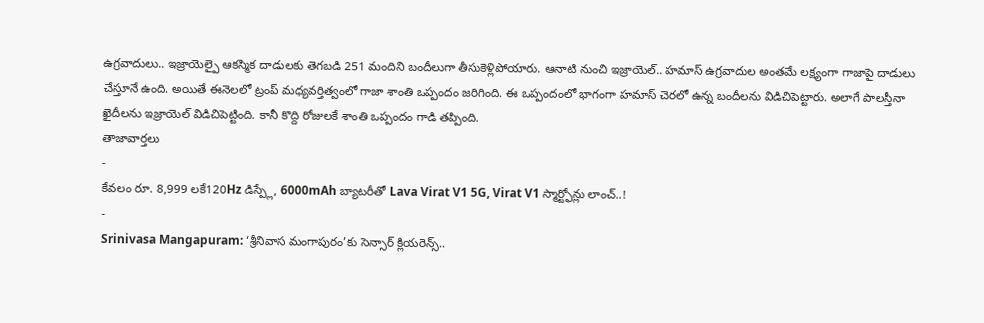ఉగ్రవాదులు.. ఇజ్రాయెల్పై ఆకస్మిక దాడులకు తెగబడి 251 మందిని బందీలుగా తీసుకెళ్లిపోయారు. ఆనాటి నుంచి ఇజ్రాయెల్.. హమాస్ ఉగ్రవాదుల అంతమే లక్ష్యంగా గాజాపై దాడులు చేస్తూనే ఉంది. అయితే ఈనెలలో ట్రంప్ మధ్యవర్తిత్వంలో గాజా శాంతి ఒప్పందం జరిగింది. ఈ ఒప్పందంలో భాగంగా హమాస్ చెరలో ఉన్న బందీలను విడిచిపెట్టారు. అలాగే పాలస్తీనా ఖైదీలను ఇజ్రాయెల్ విడిచిపెట్టింది. కానీ కొద్ది రోజులకే శాంతి ఒప్పందం గాడి తప్పింది.
తాజావార్తలు
-
కేవలం రూ. 8,999 లకే120Hz డిస్ప్లే, 6000mAh బ్యాటరీతో Lava Virat V1 5G, Virat V1 స్మార్ట్ఫోన్లు లాంచ్..!
-
Srinivasa Mangapuram: ‘శ్రీనివాస మంగాపురం’కు సెన్సార్ క్లియరెన్స్..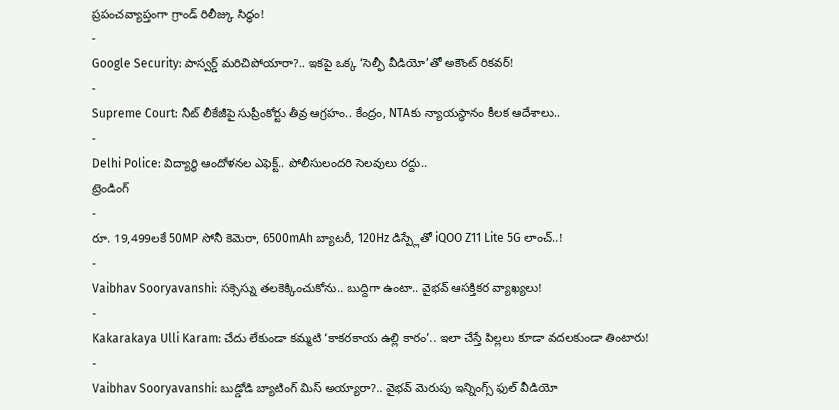ప్రపంచవ్యాప్తంగా గ్రాండ్ రిలీజ్కు సిద్ధం!
-
Google Security: పాస్వర్డ్ మరిచిపోయారా?.. ఇకపై ఒక్క ‘సెల్ఫీ వీడియో’తో అకౌంట్ రికవర్!
-
Supreme Court: నీట్ లీకేజీపై సుప్రీంకోర్టు తీవ్ర ఆగ్రహం.. కేంద్రం, NTAకు న్యాయస్థానం కీలక ఆదేశాలు..
-
Delhi Police: విద్యార్థి ఆందోళనల ఎఫెక్ట్.. పోలీసులందరి సెలవులు రద్దు..
ట్రెండింగ్
-
రూ. 19,499లకే 50MP సోనీ కెమెరా, 6500mAh బ్యాటరీ, 120Hz డిస్ప్లేతో iQOO Z11 Lite 5G లాంచ్..!
-
Vaibhav Sooryavanshi: సక్సెస్ను తలకెక్కించుకోను.. బుద్దిగా ఉంటా.. వైభవ్ ఆసక్తికర వ్యాఖ్యలు!
-
Kakarakaya Ulli Karam: చేదు లేకుండా కమ్మటి ‘కాకరకాయ ఉల్లి కారం’.. ఇలా చేస్తే పిల్లలు కూడా వదలకుండా తింటారు!
-
Vaibhav Sooryavanshi: బుడ్డోడి బ్యాటింగ్ మిస్ అయ్యారా?.. వైభవ్ మెరుపు ఇన్నింగ్స్ ఫుల్ వీడియో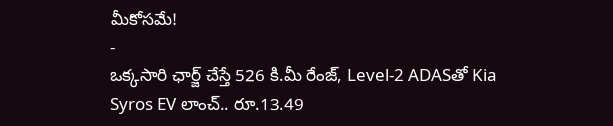మీకోసమే!
-
ఒక్కసారి ఛార్జ్ చేస్తే 526 కి.మీ రేంజ్, Level-2 ADASతో Kia Syros EV లాంచ్.. రూ.13.49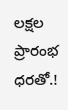లక్షల ప్రారంభ ధరతో.!